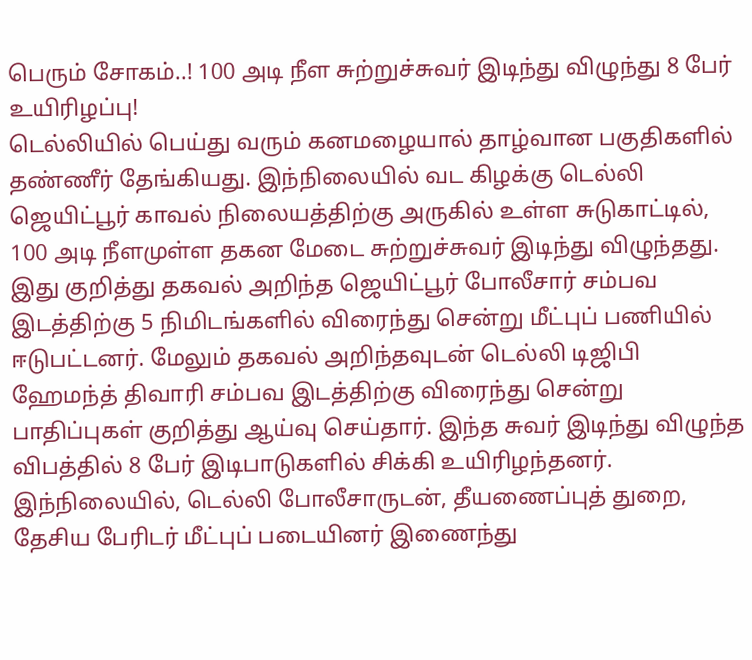பெரும் சோகம்..! 100 அடி நீள சுற்றுச்சுவர் இடிந்து விழுந்து 8 பேர் உயிரிழப்பு!
டெல்லியில் பெய்து வரும் கனமழையால் தாழ்வான பகுதிகளில் தண்ணீர் தேங்கியது. இந்நிலையில் வட கிழக்கு டெல்லி ஜெயிட்பூர் காவல் நிலையத்திற்கு அருகில் உள்ள சுடுகாட்டில், 100 அடி நீளமுள்ள தகன மேடை சுற்றுச்சுவர் இடிந்து விழுந்தது.
இது குறித்து தகவல் அறிந்த ஜெயிட்பூர் போலீசார் சம்பவ இடத்திற்கு 5 நிமிடங்களில் விரைந்து சென்று மீட்புப் பணியில் ஈடுபட்டனர். மேலும் தகவல் அறிந்தவுடன் டெல்லி டிஜிபி ஹேமந்த் திவாரி சம்பவ இடத்திற்கு விரைந்து சென்று பாதிப்புகள் குறித்து ஆய்வு செய்தார். இந்த சுவர் இடிந்து விழுந்த விபத்தில் 8 பேர் இடிபாடுகளில் சிக்கி உயிரிழந்தனர்.
இந்நிலையில், டெல்லி போலீசாருடன், தீயணைப்புத் துறை, தேசிய பேரிடர் மீட்புப் படையினர் இணைந்து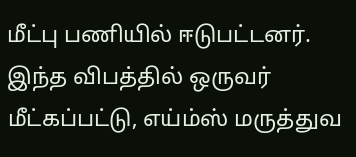மீட்பு பணியில் ஈடுபட்டனர். இந்த விபத்தில் ஒருவர் மீட்கப்பட்டு, எய்ம்ஸ் மருத்துவ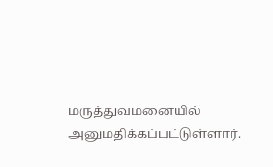மருத்துவமனையில் அனுமதிக்கப்பட்டுள்ளார்.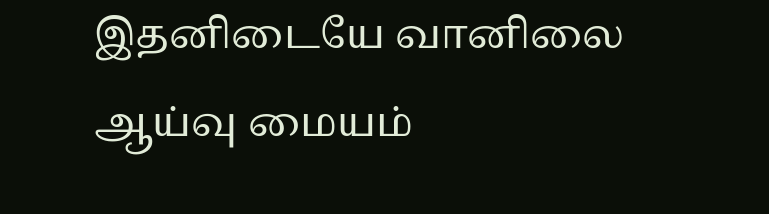இதனிடையே வானிலை ஆய்வு மையம்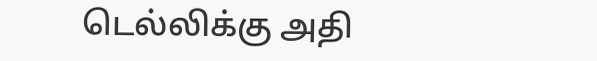டெல்லிக்கு அதி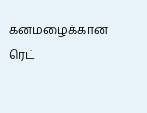கனமழைக்கான ரெட்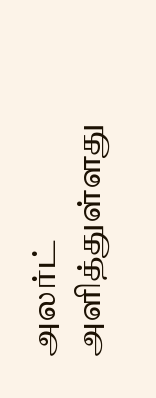அலர்ட் அளித்துள்ளது